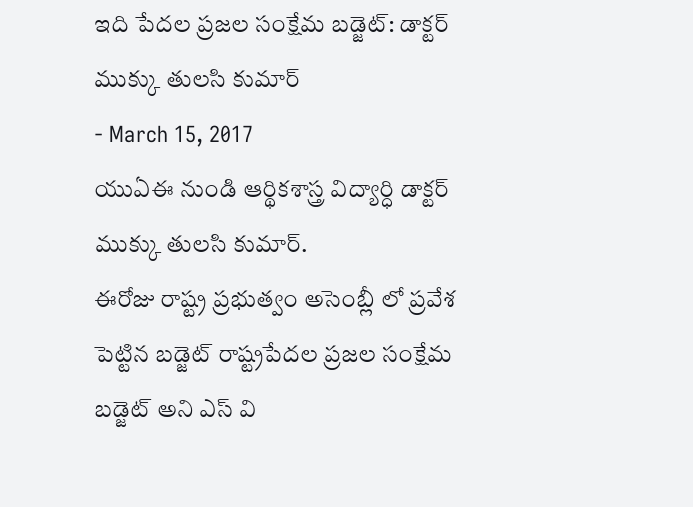ఇది పేదల ప్రజల సంక్షేమ బడ్జెట్: డాక్టర్ ముక్కు తులసి కుమార్
- March 15, 2017
యుఏఈ నుండి ఆర్థికశాస్త్ర విద్యార్ధి డాక్టర్ ముక్కు తులసి కుమార్.
ఈరోజు రాష్ట్ర ప్రభుత్వం అసెంబ్లీ లో ప్రవేశ పెట్టిన బడ్జెట్ రాష్ట్రపేదల ప్రజల సంక్షేమ బడ్జెట్ అని ఎస్ వి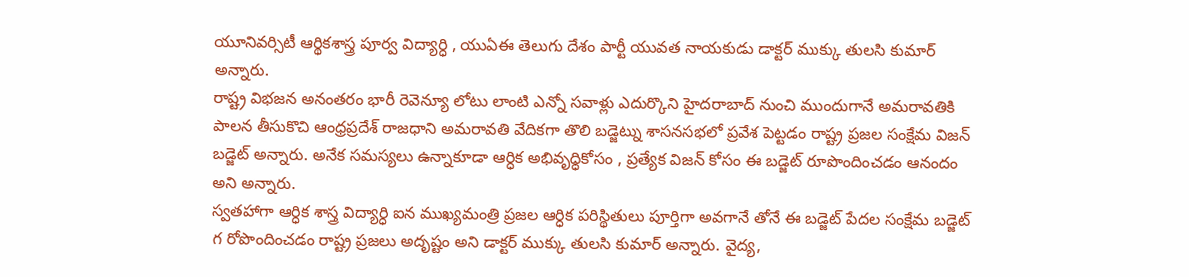యూనివర్సిటీ ఆర్థికశాస్త్ర పూర్వ విద్యార్ధి , యుఏఈ తెలుగు దేశం పార్టీ యువత నాయకుడు డాక్టర్ ముక్కు తులసి కుమార్ అన్నారు.
రాష్ట్ర విభజన అనంతరం భారీ రెవెన్యూ లోటు లాంటి ఎన్నో సవాళ్లు ఎదుర్కొని హైదరాబాద్ నుంచి ముందుగానే అమరావతికి పాలన తీసుకొచి ఆంధ్రప్రదేశ్ రాజధాని అమరావతి వేదికగా తొలి బడ్జెట్ను శాసనసభలో ప్రవేశ పెట్టడం రాష్ట్ర ప్రజల సంక్షేమ విజన్ బడ్జెట్ అన్నారు. అనేక సమస్యలు ఉన్నాకూడా ఆర్ధిక అభివృధ్ధికోసం , ప్రత్యేక విజన్ కోసం ఈ బడ్జెట్ రూపొందించడం ఆనందం అని అన్నారు.
స్వతహాగా ఆర్ధిక శాస్త్ర విద్యార్ధి ఐన ముఖ్యమంత్రి ప్రజల ఆర్ధిక పరిస్థితులు పూర్తిగా అవగానే తోనే ఈ బడ్జెట్ పేదల సంక్షేమ బడ్జెట్ గ రోపొందించడం రాష్ట్ర ప్రజలు అదృష్టం అని డాక్టర్ ముక్కు తులసి కుమార్ అన్నారు. వైద్య,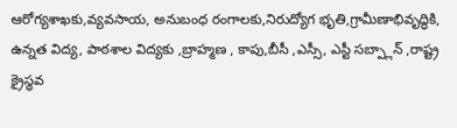ఆరోగ్యశాఖకు,వ్యవసాయ, అనుబంధ రంగాలకు,నిరుద్యోగ భృతి,గ్రామీణాభివృద్ధికి, ఉన్నత విద్య, పాఠశాల విద్యకు ,బ్రాహ్మణ , కాపు,బీసీ ,ఎస్సీ, ఎస్టీ సబ్ప్లాన్ ,రాష్ట్ర క్రైస్థవ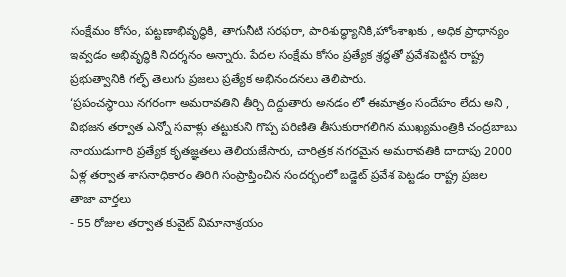సంక్షేమం కోసం, పట్టణాభివృద్ధికి, తాగునీటి సరఫరా, పారిశుద్ధ్యానికి,హోంశాఖకు , అధిక ప్రాధాన్యం ఇవ్వడం అభివృద్ధికి నిదర్శనం అన్నారు. పేదల సంక్షేమ కోసం ప్రత్యేక శ్రద్ధతో ప్రవేశపెట్టిన రాష్ట్ర ప్రభుత్వానికి గల్ఫ్ తెలుగు ప్రజలు ప్రత్యేక అభినందనలు తెలిపారు.
‘ప్రపంచస్థాయి నగరంగా అమరావతిని తీర్చి దిద్దుతారు అనడం లో ఈమాత్రం సందేహం లేదు అని , విభజన తర్వాత ఎన్నో సవాళ్లు తట్టుకుని గొప్ప పరిణితి తీసుకురాగలిగిన ముఖ్యమంత్రికి చంద్రబాబు నాయుడుగారి ప్రత్యేక కృతజ్ఞతలు తెలియజేసారు, చారిత్రక నగరమైన అమరావతికి దాదాపు 2000 ఏళ్ల తర్వాత శాసనాధికారం తిరిగి సంప్రాప్తించిన సందర్భంలో బడ్జెట్ ప్రవేశ పెట్టడం రాష్ట్ర ప్రజల
తాజా వార్తలు
- 55 రోజుల తర్వాత కువైట్ విమానాశ్రయం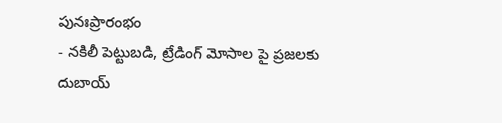పునఃప్రారంభం
- నకిలీ పెట్టుబడి, ట్రేడింగ్ మోసాల పై ప్రజలకు దుబాయ్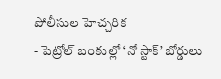పోలీసుల హెచ్చరిక
- పెట్రోల్ బంకుల్లో ‘నో స్టాక్’ బోర్డులు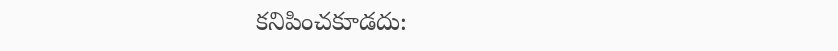కనిపించకూడదు: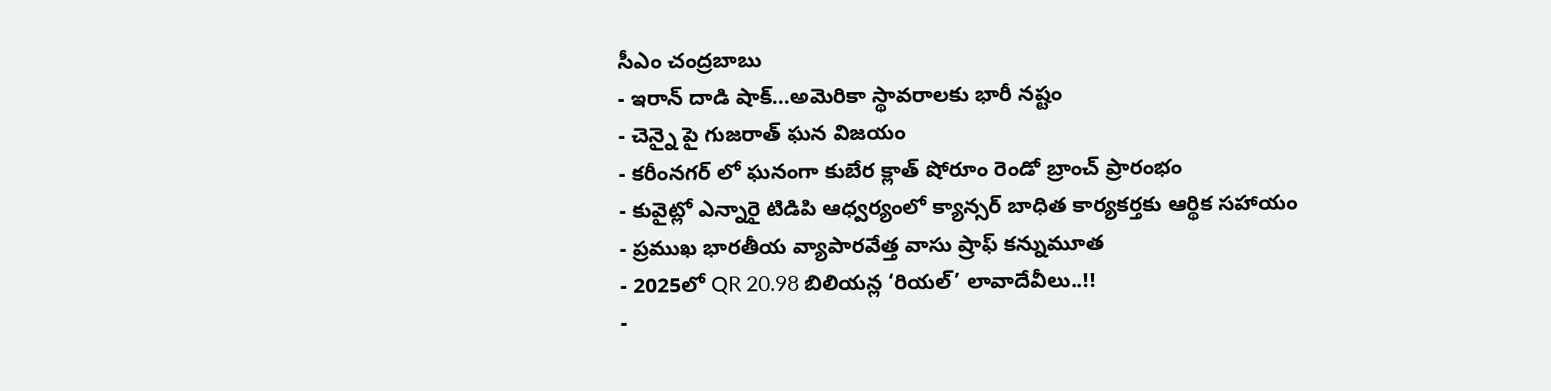సీఎం చంద్రబాబు
- ఇరాన్ దాడి షాక్…అమెరికా స్థావరాలకు భారీ నష్టం
- చెన్నై పై గుజరాత్ ఘన విజయం
- కరీంనగర్ లో ఘనంగా కుబేర క్లాత్ షోరూం రెండో బ్రాంచ్ ప్రారంభం
- కువైట్లో ఎన్నారై టిడిపి ఆధ్వర్యంలో క్యాన్సర్ బాధిత కార్యకర్తకు ఆర్థిక సహాయం
- ప్రముఖ భారతీయ వ్యాపారవేత్త వాసు ష్రాఫ్ కన్నుమూత
- 2025లో QR 20.98 బిలియన్ల ‘రియల్’ లావాదేవీలు..!!
-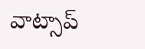వాట్సాప్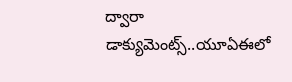ద్వారా డాక్యుమెంట్స్..యూఏఈలో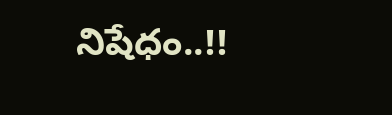నిషేధం..!!